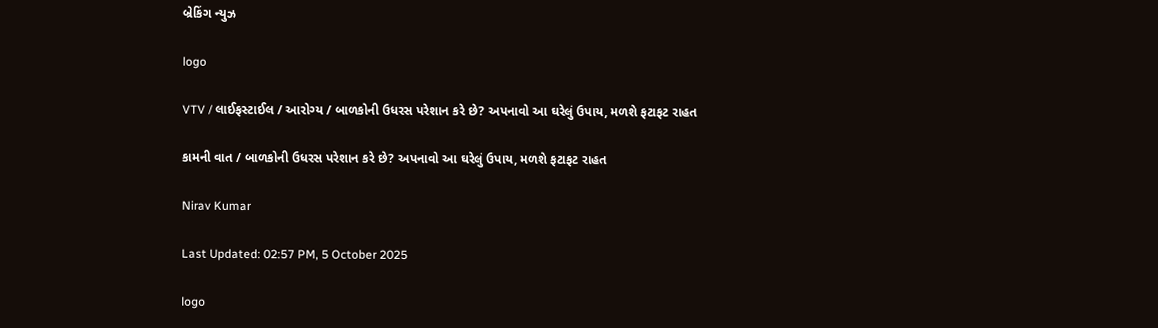બ્રેકિંગ ન્યુઝ

logo

VTV / લાઈફસ્ટાઈલ / આરોગ્ય / બાળકોની ઉધરસ પરેશાન કરે છે? અપનાવો આ ઘરેલું ઉપાય, મળશે ફટાફટ રાહત

કામની વાત / બાળકોની ઉધરસ પરેશાન કરે છે? અપનાવો આ ઘરેલું ઉપાય, મળશે ફટાફટ રાહત

Nirav Kumar

Last Updated: 02:57 PM, 5 October 2025

logo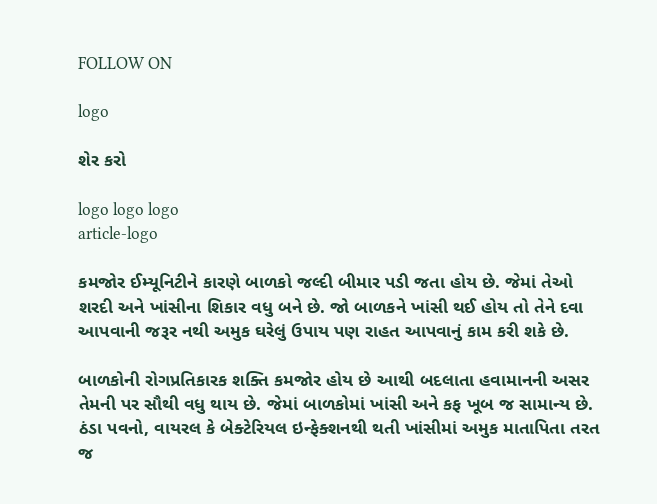FOLLOW ON

logo

શેર કરો

logo logo logo
article-logo

કમજોર ઈમ્યૂનિટીને કારણે બાળકો જલ્દી બીમાર પડી જતા હોય છે. જેમાં તેઓ શરદી અને ખાંસીના શિકાર વધુ બને છે. જો બાળકને ખાંસી થઈ હોય તો તેને દવા આપવાની જરૂર નથી અમુક ઘરેલું ઉપાય પણ રાહત આપવાનું કામ કરી શકે છે.

બાળકોની રોગપ્રતિકારક શક્તિ કમજોર હોય છે આથી બદલાતા હવામાનની અસર તેમની પર સૌથી વધુ થાય છે. જેમાં બાળકોમાં ખાંસી અને કફ ખૂબ જ સામાન્ય છે. ઠંડા પવનો, વાયરલ કે બેક્ટેરિયલ ઇન્ફેક્શનથી થતી ખાંસીમાં અમુક માતાપિતા તરત જ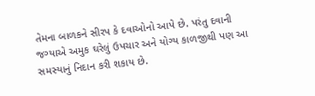તેમના બાળકને સીરપ કે દવાઓનો આપે છે. પરંતુ દવાની જગ્યાએ અમુક ઘરેલું ઉપચાર અને યોગ્ય કાળજીથી પણ આ સમસ્યાનું નિદાન કરી શકાય છે.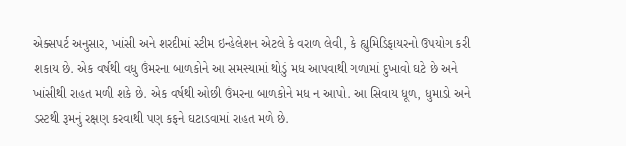એક્સપર્ટ અનુસાર, ખાંસી અને શરદીમાં સ્ટીમ ઇન્હેલેશન એટલે કે વરાળ લેવી, કે હ્યુમિડિફાયરનો ઉપયોગ કરી શકાય છે. એક વર્ષથી વધુ ઉંમરના બાળકોને આ સમસ્યામાં થોડું મધ આપવાથી ગળામાં દુખાવો ઘટે છે અને ખાંસીથી રાહત મળી શકે છે. એક વર્ષથી ઓછી ઉંમરના બાળકોને મધ ન આપો. આ સિવાય ધૂળ, ધુમાડો અને ડસ્ટથી રૂમનું રક્ષણ કરવાથી પણ કફને ઘટાડવામાં રાહત મળે છે.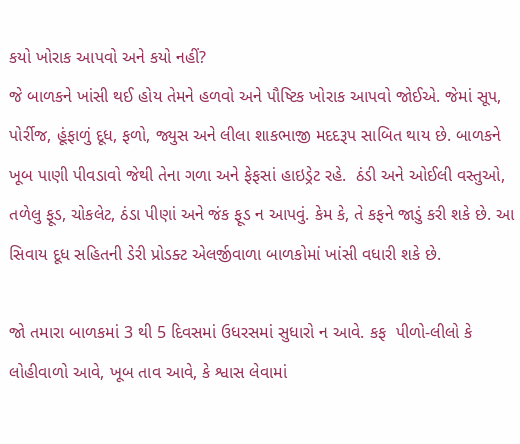કયો ખોરાક આપવો અને કયો નહીં?
જે બાળકને ખાંસી થઈ હોય તેમને હળવો અને પૌષ્ટિક ખોરાક આપવો જોઈએ. જેમાં સૂપ, પોર્રીજ, હૂંફાળું દૂધ, ફળો, જ્યુસ અને લીલા શાકભાજી મદદરૂપ સાબિત થાય છે. બાળકને ખૂબ પાણી પીવડાવો જેથી તેના ગળા અને ફેફસાં હાઇડ્રેટ રહે.  ઠંડી અને ઓઈલી વસ્તુઓ, તળેલુ ફૂડ, ચોકલેટ, ઠંડા પીણાં અને જંક ફૂડ ન આપવું. કેમ કે, તે કફને જાડું કરી શકે છે. આ સિવાય દૂધ સહિતની ડેરી પ્રોડક્ટ એલર્જીવાળા બાળકોમાં ખાંસી વધારી શકે છે.

જો તમારા બાળકમાં 3 થી 5 દિવસમાં ઉધરસમાં સુધારો ન આવે. કફ  પીળો-લીલો કે લોહીવાળો આવે, ખૂબ તાવ આવે, કે શ્વાસ લેવામાં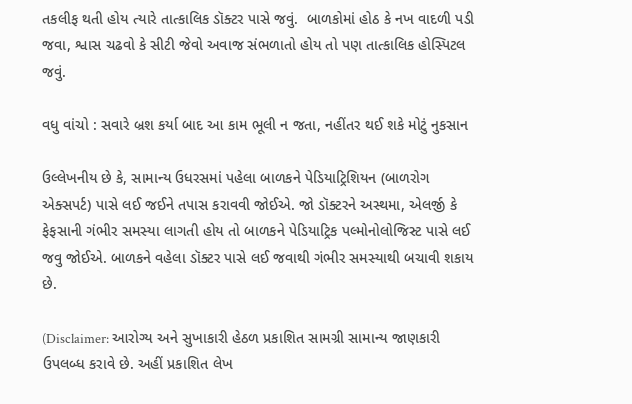તકલીફ થતી હોય ત્યારે તાત્કાલિક ડૉક્ટર પાસે જવું.  બાળકોમાં હોઠ કે નખ વાદળી પડી જવા, શ્વાસ ચઢવો કે સીટી જેવો અવાજ સંભળાતો હોય તો પણ તાત્કાલિક હોસ્પિટલ જવું.

વધુ વાંચો : સવારે બ્રશ કર્યા બાદ આ કામ ભૂલી ન જતા, નહીંતર થઈ શકે મોટું નુકસાન

ઉલ્લેખનીય છે કે, સામાન્ય ઉધરસમાં પહેલા બાળકને પેડિયાટ્રિશિયન (બાળરોગ એક્સપર્ટ) પાસે લઈ જઈને તપાસ કરાવવી જોઈએ. જો ડૉક્ટરને અસ્થમા, એલર્જી કે ફેફસાની ગંભીર સમસ્યા લાગતી હોય તો બાળકને પેડિયાટ્રિક પલ્મોનોલોજિસ્ટ પાસે લઈ જવુ જોઈએ. બાળકને વહેલા ડૉક્ટર પાસે લઈ જવાથી ગંભીર સમસ્યાથી બચાવી શકાય છે.

(Disclaimer: આરોગ્ય અને સુખાકારી હેઠળ પ્રકાશિત સામગ્રી સામાન્ય જાણકારી ઉપલબ્ધ કરાવે છે. અહીં પ્રકાશિત લેખ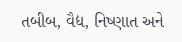તબીબ, વૈદ્ય, નિષ્ણાત અને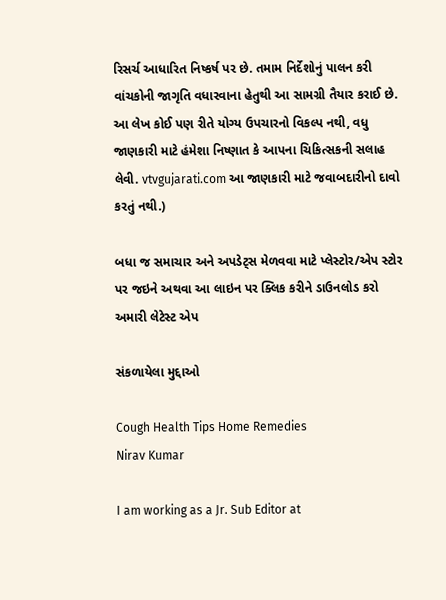રિસર્ચ આધારિત નિષ્કર્ષ પર છે. તમામ નિર્દેશોનું પાલન કરી વાંચકોની જાગૃતિ વધારવાના હેતુથી આ સામગ્રી તૈયાર કરાઈ છે. આ લેખ કોઈ પણ રીતે યોગ્ય ઉપચારનો વિકલ્પ નથી, વધુ જાણકારી માટે હંમેશા નિષ્ણાત કે આપના ચિકિત્સકની સલાહ લેવી. vtvgujarati.com આ જાણકારી માટે જવાબદારીનો દાવો કરતું નથી.)

બધા જ સમાચાર અને અપડેટ્સ મેળવવા માટે પ્લેસ્ટોર/એપ સ્ટોર પર જઇને અથવા આ લાઇન પર ક્લિક કરીને ડાઉનલોડ કરો અમારી લેટેસ્ટ એપ

સંકળાયેલા મુદ્દાઓ

Cough Health Tips Home Remedies
Nirav Kumar

I am working as a Jr. Sub Editor at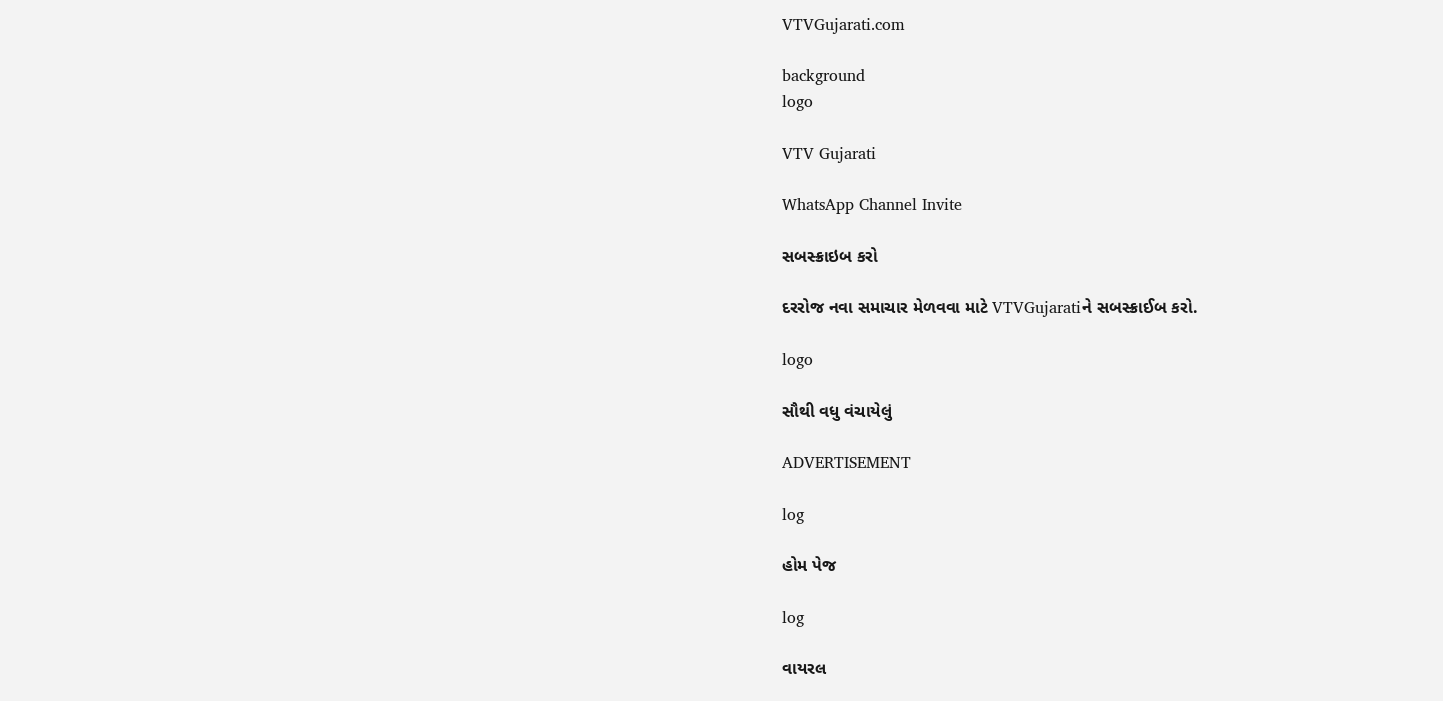VTVGujarati.com

background
logo

VTV Gujarati

WhatsApp Channel Invite

સબસ્ક્રાઇબ કરો

દરરોજ નવા સમાચાર મેળવવા માટે VTVGujaratiને સબસ્ક્રાઈબ કરો.

logo

સૌથી વધુ વંચાયેલું

ADVERTISEMENT

log

હોમ પેજ

log

વાયરલ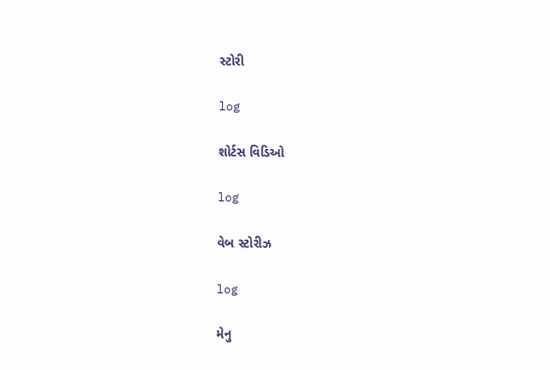સ્ટોરી

log

શોર્ટસ વિડિઓ

log

વેબ સ્ટોરીઝ

log

મેનુ